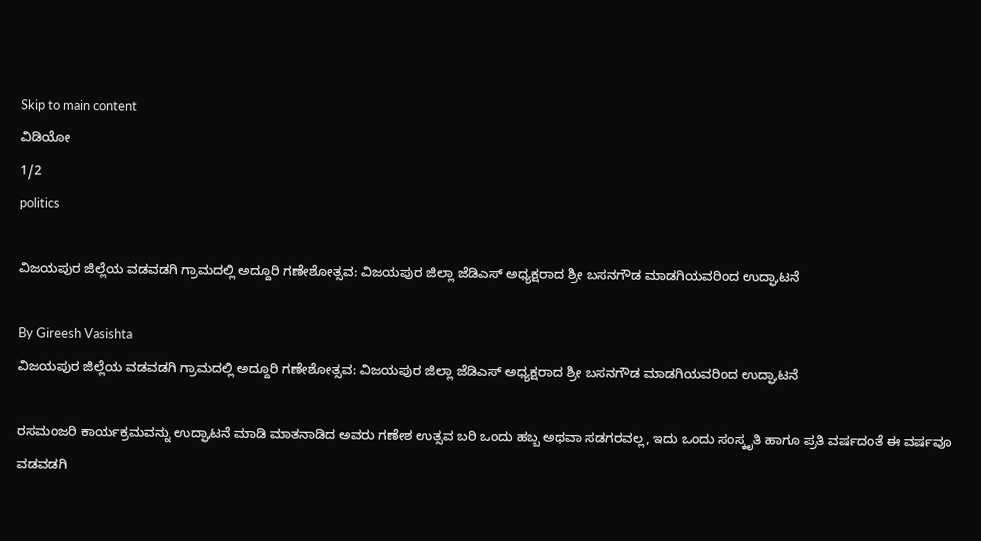Skip to main content
ವಿಡಿಯೋ
1/2
politics

ವಿಜಯಪುರ ಜಿಲ್ಲೆಯ ವಡವಡಗಿ ಗ್ರಾಮದಲ್ಲಿ ಅದ್ದೂರಿ ಗಣೇಶೋತ್ಸವ: ವಿಜಯಪುರ ಜಿಲ್ಲಾ ಜೆಡಿಎಸ್ ಅಧ್ಯಕ್ಷರಾದ ಶ್ರೀ ಬಸನಗೌಡ ಮಾಡಗಿಯವರಿಂದ ಉದ್ಘಾಟನೆ

By Gireesh Vasishta
ವಿಜಯಪುರ ಜಿಲ್ಲೆಯ ವಡವಡಗಿ ಗ್ರಾಮದಲ್ಲಿ ಅದ್ದೂರಿ ಗಣೇಶೋತ್ಸವ: ವಿಜಯಪುರ ಜಿಲ್ಲಾ ಜೆಡಿಎಸ್ ಅಧ್ಯಕ್ಷರಾದ ಶ್ರೀ ಬಸನಗೌಡ ಮಾಡಗಿಯವರಿಂದ ಉದ್ಘಾಟನೆ

ರಸಮಂಜರಿ ಕಾರ್ಯಕ್ರಮವನ್ನು ಉದ್ಘಾಟನೆ ಮಾಡಿ ಮಾತನಾಡಿದ ಅವರು ಗಣೇಶ ಉತ್ಸವ ಬರಿ ಒಂದು ಹಬ್ಬ ಅಥವಾ ಸಡಗರವಲ್ಲ, ಇದು ಒಂದು ಸಂಸ್ಕೃತಿ ಹಾಗೂ ಪ್ರತಿ ವರ್ಷದಂತೆ ಈ ವರ್ಷವೂ ವಡವಡಗಿ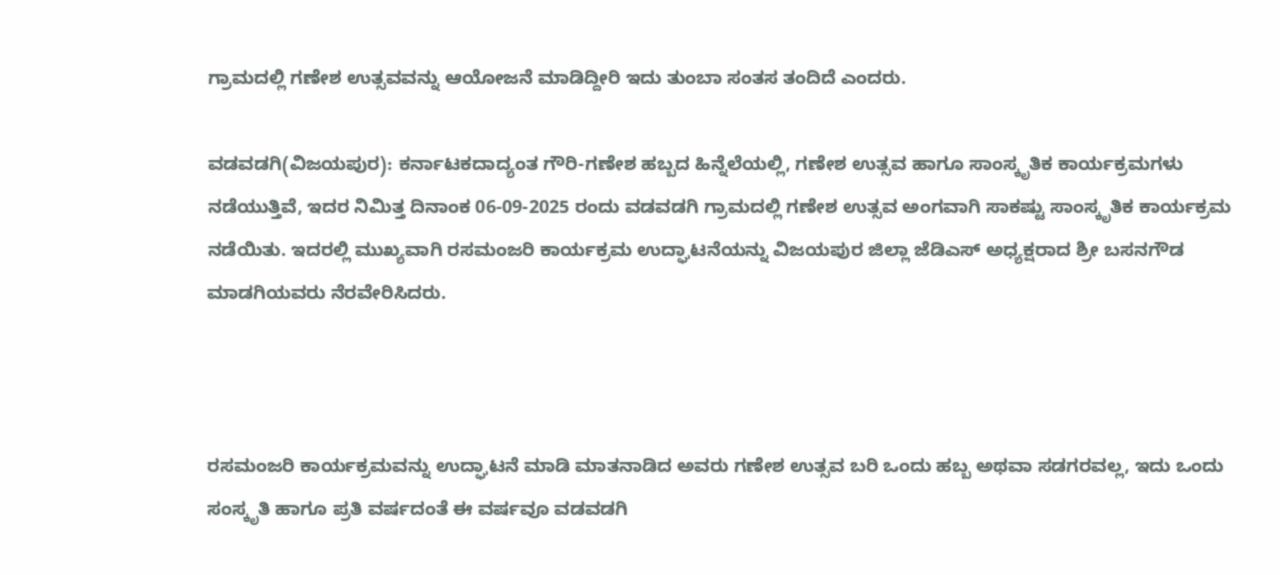ಗ್ರಾಮದಲ್ಲಿ ಗಣೇಶ ಉತ್ಸವವನ್ನು ಆಯೋಜನೆ ಮಾಡಿದ್ದೀರಿ ಇದು ತುಂಬಾ ಸಂತಸ ತಂದಿದೆ ಎಂದರು.

ವಡವಡಗಿ(ವಿಜಯಪುರ): ಕರ್ನಾಟಕದಾದ್ಯಂತ ಗೌರಿ-ಗಣೇಶ ಹಬ್ಬದ ಹಿನ್ನೆಲೆಯಲ್ಲಿ, ಗಣೇಶ ಉತ್ಸವ ಹಾಗೂ ಸಾಂಸ್ಕೃತಿಕ ಕಾರ್ಯಕ್ರಮಗಳು ನಡೆಯುತ್ತಿವೆ, ಇದರ ನಿಮಿತ್ತ ದಿನಾಂಕ 06-09-2025 ರಂದು ವಡವಡಗಿ ಗ್ರಾಮದಲ್ಲಿ ಗಣೇಶ ಉತ್ಸವ ಅಂಗವಾಗಿ ಸಾಕಷ್ಟು ಸಾಂಸ್ಕೃತಿಕ ಕಾರ್ಯಕ್ರಮ ನಡೆಯಿತು. ಇದರಲ್ಲಿ ಮುಖ್ಯವಾಗಿ ರಸಮಂಜರಿ ಕಾರ್ಯಕ್ರಮ ಉದ್ಘಾಟನೆಯನ್ನು ವಿಜಯಪುರ ಜಿಲ್ಲಾ ಜೆಡಿಎಸ್ ಅಧ್ಯಕ್ಷರಾದ ಶ್ರೀ ಬಸನಗೌಡ ಮಾಡಗಿಯವರು ನೆರವೇರಿಸಿದರು.



ರಸಮಂಜರಿ ಕಾರ್ಯಕ್ರಮವನ್ನು ಉದ್ಘಾಟನೆ ಮಾಡಿ ಮಾತನಾಡಿದ ಅವರು ಗಣೇಶ ಉತ್ಸವ ಬರಿ ಒಂದು ಹಬ್ಬ ಅಥವಾ ಸಡಗರವಲ್ಲ, ಇದು ಒಂದು ಸಂಸ್ಕೃತಿ ಹಾಗೂ ಪ್ರತಿ ವರ್ಷದಂತೆ ಈ ವರ್ಷವೂ ವಡವಡಗಿ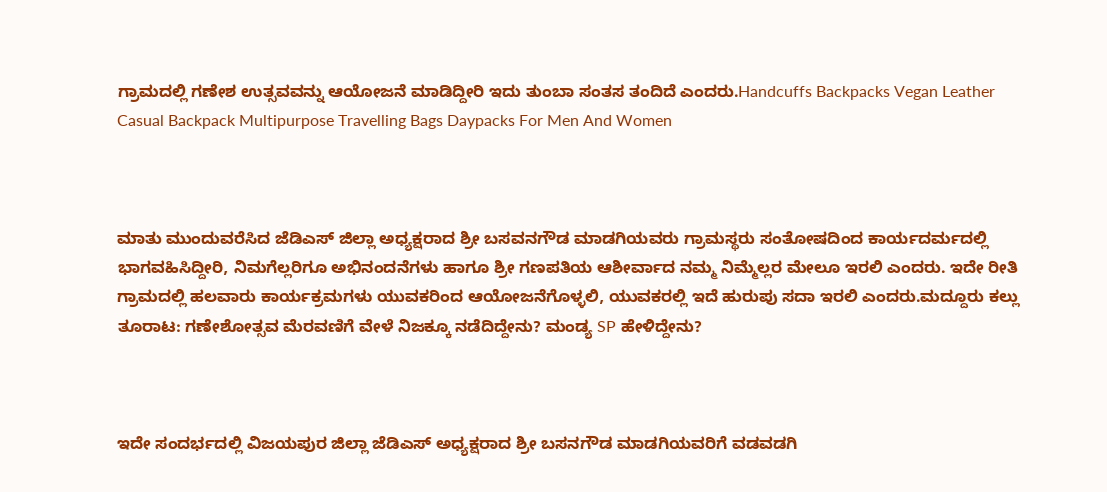ಗ್ರಾಮದಲ್ಲಿ ಗಣೇಶ ಉತ್ಸವವನ್ನು ಆಯೋಜನೆ ಮಾಡಿದ್ದೀರಿ ಇದು ತುಂಬಾ ಸಂತಸ ತಂದಿದೆ ಎಂದರು.Handcuffs Backpacks Vegan Leather Casual Backpack Multipurpose Travelling Bags Daypacks For Men And Women



ಮಾತು ಮುಂದುವರೆಸಿದ ಜೆಡಿಎಸ್ ಜಿಲ್ಲಾ ಅಧ್ಯಕ್ಷರಾದ ಶ್ರೀ ಬಸವನಗೌಡ ಮಾಡಗಿಯವರು ಗ್ರಾಮಸ್ಥರು ಸಂತೋಷದಿಂದ ಕಾರ್ಯದರ್ಮದಲ್ಲಿ ಭಾಗವಹಿಸಿದ್ದೀರಿ, ನಿಮಗೆಲ್ಲರಿಗೂ ಅಭಿನಂದನೆಗಳು ಹಾಗೂ ಶ್ರೀ ಗಣಪತಿಯ ಆಶೀರ್ವಾದ ನಮ್ಮ ನಿಮ್ಮೆಲ್ಲರ ಮೇಲೂ ಇರಲಿ ಎಂದರು. ಇದೇ ರೀತಿ ಗ್ರಾಮದಲ್ಲಿ ಹಲವಾರು ಕಾರ್ಯಕ್ರಮಗಳು ಯುವಕರಿಂದ ಆಯೋಜನೆಗೊಳ್ಳಲಿ, ಯುವಕರಲ್ಲಿ ಇದೆ ಹುರುಪು ಸದಾ ಇರಲಿ ಎಂದರು.ಮದ್ದೂರು ಕಲ್ಲು ತೂರಾಟ: ಗಣೇಶೋತ್ಸವ ಮೆರವಣಿಗೆ ವೇಳೆ ನಿಜಕ್ಕೂ ನಡೆದಿದ್ದೇನು? ಮಂಡ್ಯ SP ಹೇಳಿದ್ದೇನು?



ಇದೇ ಸಂದರ್ಭದಲ್ಲಿ ವಿಜಯಪುರ ಜಿಲ್ಲಾ ಜೆಡಿಎಸ್ ಅಧ್ಯಕ್ಷರಾದ ಶ್ರೀ ಬಸನಗೌಡ ಮಾಡಗಿಯವರಿಗೆ ವಡವಡಗಿ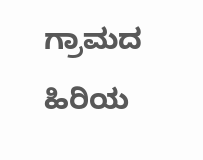ಗ್ರಾಮದ ಹಿರಿಯ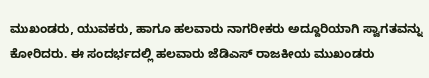ಮುಖಂಡರು, ಯುವಕರು, ಹಾಗೂ ಹಲವಾರು ನಾಗರೀಕರು ಅದ್ದೂರಿಯಾಗಿ ಸ್ವಾಗತವನ್ನು ಕೋರಿದರು. ಈ ಸಂದರ್ಭದಲ್ಲಿ ಹಲವಾರು ಜೆಡಿಎಸ್‌ ರಾಜಕೀಯ ಮುಖಂಡರು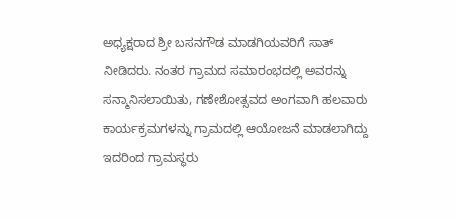ಅಧ್ಯಕ್ಷರಾದ ಶ್ರೀ ಬಸನಗೌಡ ಮಾಡಗಿಯವರಿಗೆ ಸಾತ್‌ ನೀಡಿದರು. ನಂತರ ಗ್ರಾಮದ ಸಮಾರಂಭದಲ್ಲಿ ಅವರನ್ನು ಸನ್ಮಾನಿಸಲಾಯಿತು, ಗಣೇಶೋತ್ಸವದ ಅಂಗವಾಗಿ ಹಲವಾರು ಕಾರ್ಯಕ್ರಮಗಳನ್ನು ಗ್ರಾಮದಲ್ಲಿ ಆಯೋಜನೆ ಮಾಡಲಾಗಿದ್ದು ಇದರಿಂದ ಗ್ರಾಮಸ್ಥರು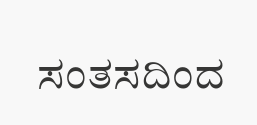ಸಂತಸದಿಂದ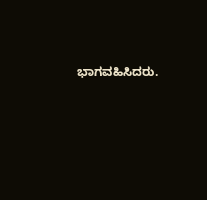ಭಾಗವಹಿಸಿದರು.